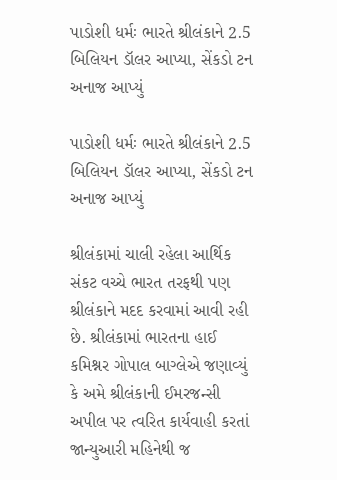પાડોશી ધર્મઃ ભારતે શ્રીલંકાને 2.5 બિલિયન ડૉલર આપ્યા, સેંકડો ટન અનાજ આપ્યું

પાડોશી ધર્મઃ ભારતે શ્રીલંકાને 2.5 બિલિયન ડૉલર આપ્યા, સેંકડો ટન અનાજ આપ્યું

શ્રીલંકામાં ચાલી રહેલા આર્થિક સંકટ વચ્ચે ભારત તરફથી પણ શ્રીલંકાને મદદ કરવામાં આવી રહી છે. શ્રીલંકામાં ભારતના હાઈ કમિશ્નર ગોપાલ બાગ્લેએ જણાવ્યું કે અમે શ્રીલંકાની ઈમરજન્સી અપીલ પર ત્વરિત કાર્યવાહી કરતાં જાન્યુઆરી મહિનેથી જ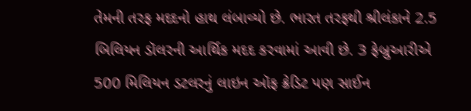તેમની તરફ મદદનો હાથ લંબાવ્યો છે. ભારત તરફથી શ્રીલંકાને 2.5 બિલિયન ડૉલરની આર્થિક મદદ કરવામાં આવી છે. 3 ફેબ્રુઆરીએ 500 મિલિયન ડટલરનું લાઇન ઑફ ક્રેડિટ પણ સાઈન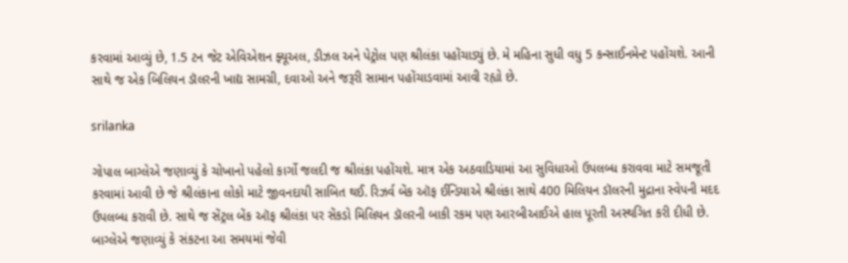કરવામાં આવ્યું છે, 1.5 ટન જેટ એવિએશન ફ્યૂઅલ, ડીઝલ અને પેટ્રોલ પણ શ્રીલંકા પહોંચાડ્યું છે. મે મહિના સુધી વધુ 5 કન્સાઈનમેન્ટ પહોંચશે. આની સાથે જ એક બિલિયન ડૉલરની ખાદ્ય સામગ્રી, દવાઓ અને જરૂરી સામાન પહોંચાડવામાં આવી રહ્યો છે.

srilanka

ગોપાલ બાગ્લેએ જણાવ્યું કે ચોખાનો પહેલો કાર્ગો જલદી જ શ્રીલંકા પહોંચશે. માત્ર એક અઠવાડિયામાં આ સુવિધાઓ ઉપલબ્ધ કરાવવા માટે સમજૂતી કરવામાં આવી છે જે શ્રીલંકાના લોકો માટે જીવનદાયી સાબિત થઈ. રિઝર્વ બેંક ઑફ ઈન્ડિયાએ શ્રીલંકા સાથે 400 મિલિયન ડૉલરની મુદ્રાના સ્વેપની મદદ ઉપલબ્ધ કરાવી છે. સાથે જ સેંટ્રલ બેંક ઑફ શ્રીલંકા પર સેંકડો મિલિયન ડૉલરની બાકી રકમ પણ આરબીઆઈએ હાલ પૂરતી અસ્થગિત કરી દીધી છે. બાગ્લેએ જણાવ્યું કે સંકટના આ સમયમાં જેવી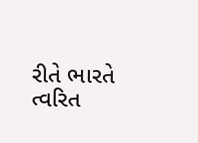રીતે ભારતે ત્વરિત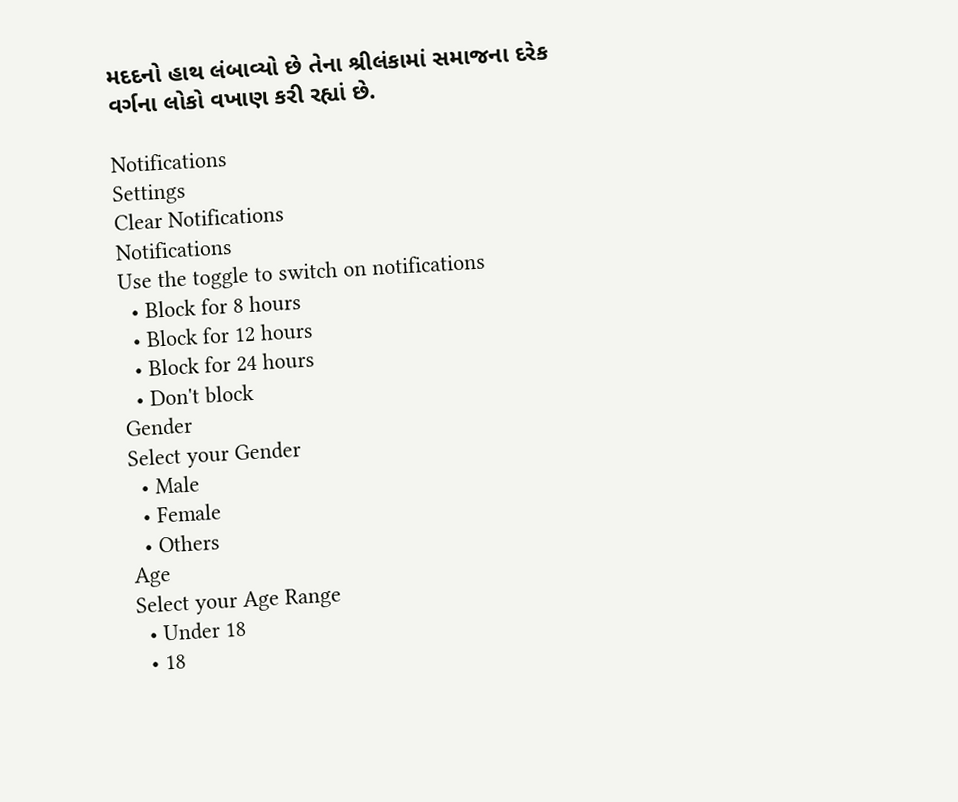મદદનો હાથ લંબાવ્યો છે તેના શ્રીલંકામાં સમાજના દરેક વર્ગના લોકો વખાણ કરી રહ્યાં છે.

Notifications
Settings
Clear Notifications
Notifications
Use the toggle to switch on notifications
  • Block for 8 hours
  • Block for 12 hours
  • Block for 24 hours
  • Don't block
Gender
Select your Gender
  • Male
  • Female
  • Others
Age
Select your Age Range
  • Under 18
  • 18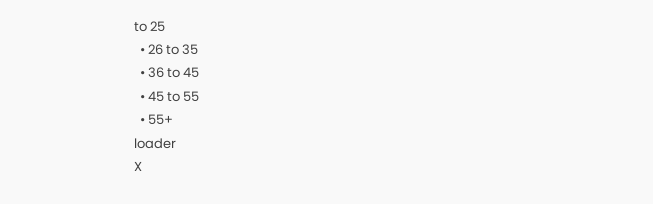to 25
  • 26 to 35
  • 36 to 45
  • 45 to 55
  • 55+
loader
X